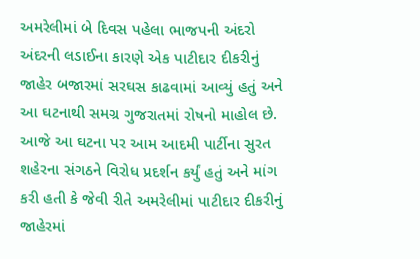અમરેલીમાં બે દિવસ પહેલા ભાજપની અંદરો અંદરની લડાઈના કારણે એક પાટીદાર દીકરીનું જાહેર બજારમાં સરઘસ કાઢવામાં આવ્યું હતું અને આ ઘટનાથી સમગ્ર ગુજરાતમાં રોષનો માહોલ છે. આજે આ ઘટના પર આમ આદમી પાર્ટીના સુરત શહેરના સંગઠને વિરોધ પ્રદર્શન કર્યું હતું અને માંગ કરી હતી કે જેવી રીતે અમરેલીમાં પાટીદાર દીકરીનું જાહેરમાં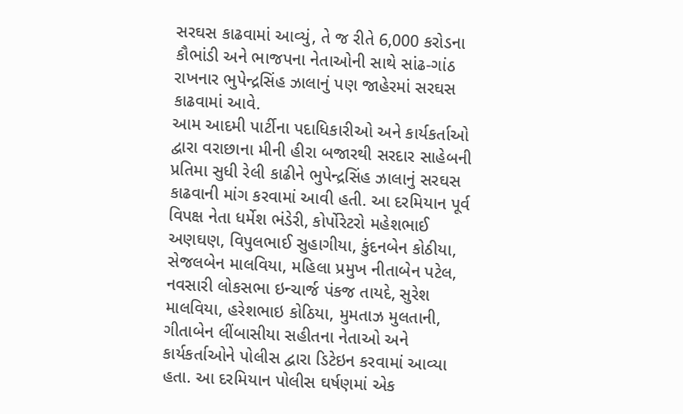સરઘસ કાઢવામાં આવ્યું, તે જ રીતે 6,000 કરોડના કૌભાંડી અને ભાજપના નેતાઓની સાથે સાંઢ-ગાંઠ રાખનાર ભુપેન્દ્રસિંહ ઝાલાનું પણ જાહેરમાં સરઘસ કાઢવામાં આવે.
આમ આદમી પાર્ટીના પદાધિકારીઓ અને કાર્યકર્તાઓ દ્વારા વરાછાના મીની હીરા બજારથી સરદાર સાહેબની પ્રતિમા સુધી રેલી કાઢીને ભુપેન્દ્રસિંહ ઝાલાનું સરઘસ કાઢવાની માંગ કરવામાં આવી હતી. આ દરમિયાન પૂર્વ વિપક્ષ નેતા ધર્મેશ ભંડેરી, કોર્પોરેટરો મહેશભાઈ અણઘણ, વિપુલભાઈ સુહાગીયા, કુંદનબેન કોઠીયા, સેજલબેન માલવિયા, મહિલા પ્રમુખ નીતાબેન પટેલ, નવસારી લોકસભા ઇન્ચાર્જ પંકજ તાયદે, સુરેશ માલવિયા, હરેશભાઇ કોઠિયા, મુમતાઝ મુલતાની, ગીતાબેન લીંબાસીયા સહીતના નેતાઓ અને કાર્યકર્તાઓને પોલીસ દ્વારા ડિટેઇન કરવામાં આવ્યા હતા. આ દરમિયાન પોલીસ ઘર્ષણમાં એક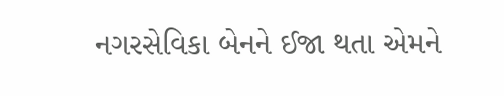નગરસેવિકા બેનને ઈજા થતા એમને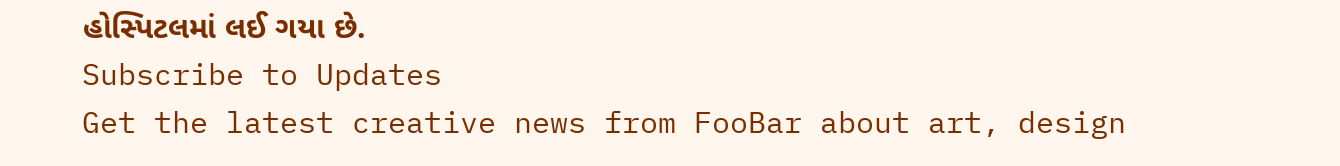હોસ્પિટલમાં લઈ ગયા છે.
Subscribe to Updates
Get the latest creative news from FooBar about art, design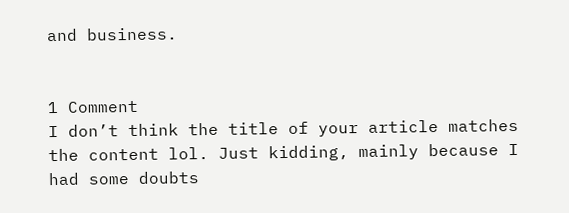and business.


1 Comment
I don’t think the title of your article matches the content lol. Just kidding, mainly because I had some doubts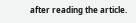after reading the article.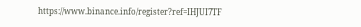https://www.binance.info/register?ref=IHJUI7TF